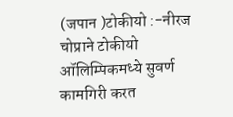(जपान )टोकीयो :-नीरज चोप्राने टोकीयो ऑलिम्पिकमध्ये सुवर्ण कामगिरी करत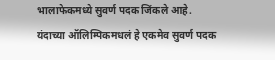भालाफेकमध्ये सुवर्ण पदक जिंकले आहे. यंदाच्या ऑलिम्पिकमधलं हे एकमेव सुवर्ण पदक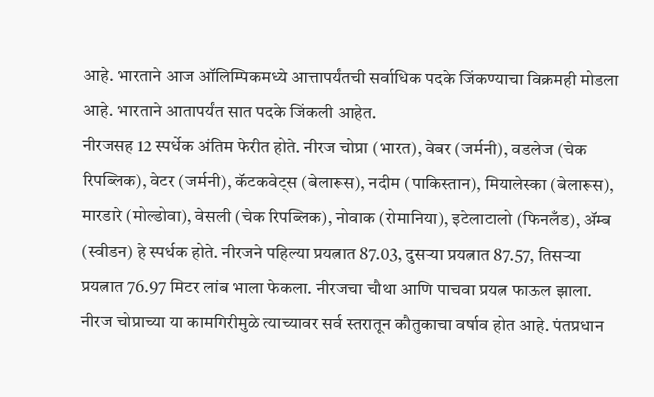आहे. भारताने आज ऑलिम्पिकमध्ये आत्तापर्यंतची सर्वाधिक पदके जिंकण्याचा विक्रमही मोडला आहे. भारताने आतापर्यंत सात पदके जिंकली आहेत.
नीरजसह 12 स्पर्धेक अंतिम फेरीत होते. नीरज चोप्रा (भारत), वेबर (जर्मनी), वडलेज (चेक रिपब्लिक), वेटर (जर्मनी), कॅटकवेट्स (बेलारूस), नदीम (पाकिस्तान), मियालेस्का (बेलारूस), मारडारे (मोल्डोवा), वेसली (चेक रिपब्लिक), नोवाक (रोमानिया), इटेलाटालो (फिनलँड), ॲम्ब (स्वीडन) हे स्पर्धक होते. नीरजने पहिल्या प्रयत्नात 87.03, दुसऱ्या प्रयत्नात 87.57, तिसऱ्या प्रयत्नात 76.97 मिटर लांब भाला फेकला. नीरजचा चौथा आणि पाचवा प्रयत्न फाऊल झाला.
नीरज चोप्राच्या या कामगिरीमुळे त्याच्यावर सर्व स्तरातून कौतुकाचा वर्षाव होत आहे. पंतप्रधान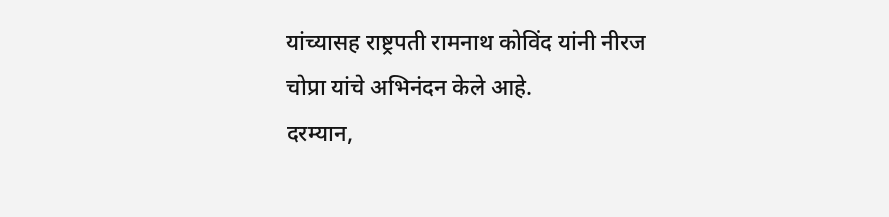यांच्यासह राष्ट्रपती रामनाथ कोविंद यांनी नीरज चोप्रा यांचे अभिनंदन केले आहे.
दरम्यान,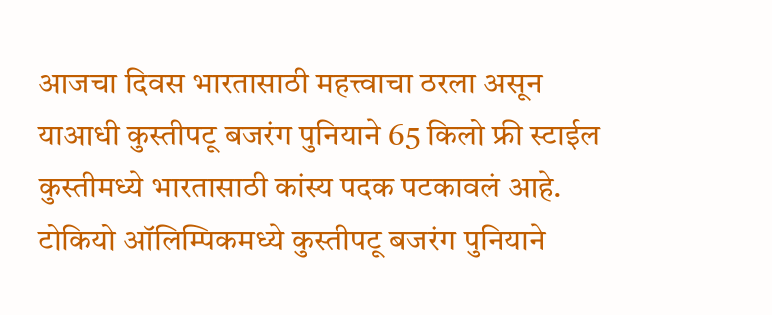आजचा दिवस भारतासाठी महत्त्वाचा ठरला असून याआधी कुस्तीपटू बजरंग पुनियाने 65 किलो फ्री स्टाईल कुस्तीमध्ये भारतासाठी कांस्य पदक पटकावलं आहे. टोकियो ऑलिम्पिकमध्ये कुस्तीपटू बजरंग पुनियाने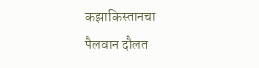कझाकिस्तानचा पैलवान दौलत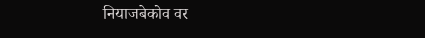नियाजबेकोव वर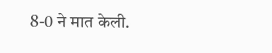8-0 ने मात केली.